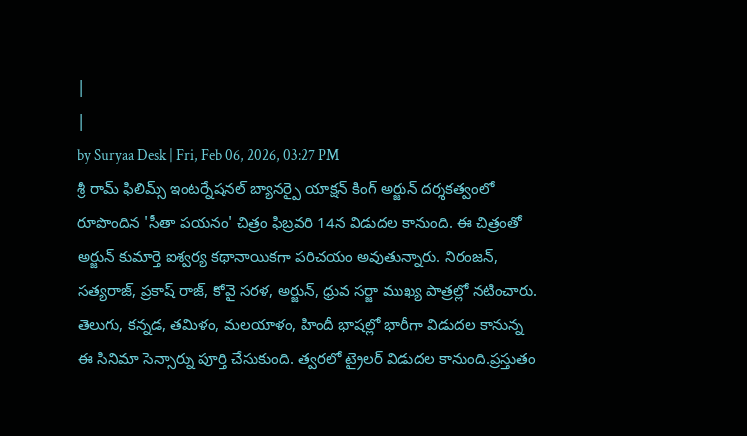|
|
by Suryaa Desk | Fri, Feb 06, 2026, 03:27 PM
శ్రీ రామ్ ఫిలిమ్స్ ఇంటర్నేషనల్ బ్యానర్పై యాక్షన్ కింగ్ అర్జున్ దర్శకత్వంలో రూపొందిన 'సీతా పయనం' చిత్రం ఫిబ్రవరి 14న విడుదల కానుంది. ఈ చిత్రంతో అర్జున్ కుమార్తె ఐశ్వర్య కథానాయికగా పరిచయం అవుతున్నారు. నిరంజన్, సత్యరాజ్, ప్రకాష్ రాజ్, కోవై సరళ, అర్జున్, ధ్రువ సర్జా ముఖ్య పాత్రల్లో నటించారు. తెలుగు, కన్నడ, తమిళం, మలయాళం, హిందీ భాషల్లో భారీగా విడుదల కానున్న ఈ సినిమా సెన్సార్ను పూర్తి చేసుకుంది. త్వరలో ట్రైలర్ విడుదల కానుంది.ప్రస్తుతం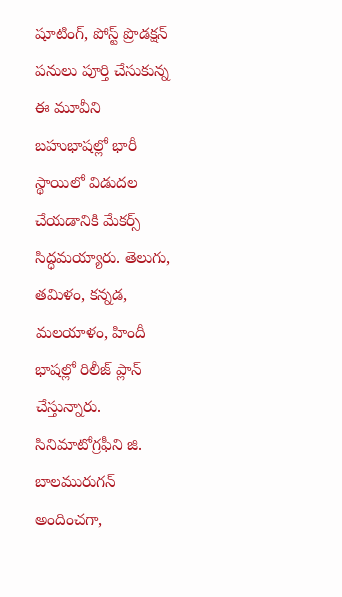షూటింగ్, పోస్ట్ ప్రొడక్షన్ పనులు పూర్తి చేసుకున్న ఈ మూవీని బహుభాషల్లో భారీ స్థాయిలో విడుదల చేయడానికి మేకర్స్ సిద్ధమయ్యారు. తెలుగు, తమిళం, కన్నడ, మలయాళం, హిందీ భాషల్లో రిలీజ్ ప్లాన్ చేస్తున్నారు. సినిమాటోగ్రఫీని జి. బాలమురుగన్ అందించగా,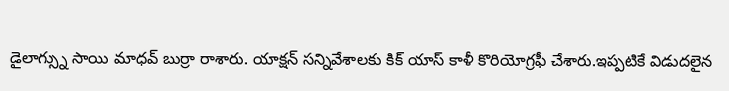డైలాగ్స్ను సాయి మాధవ్ బుర్రా రాశారు. యాక్షన్ సన్నివేశాలకు కిక్ యాస్ కాళీ కొరియోగ్రఫీ చేశారు.ఇప్పటికే విడుదలైన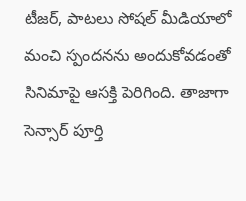టీజర్, పాటలు సోషల్ మీడియాలో మంచి స్పందనను అందుకోవడంతో సినిమాపై ఆసక్తి పెరిగింది. తాజాగా సెన్సార్ పూర్తి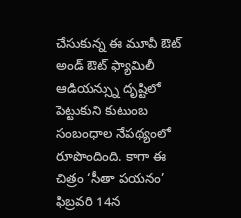చేసుకున్న ఈ మూవీ ఔట్ అండ్ ఔట్ ఫ్యామిలీ ఆడియన్స్ను దృష్టిలో పెట్టుకుని కుటుంబ సంబంధాల నేపథ్యంలో రూపొందింది. కాగా ఈ చిత్రం ‘సీతా పయనం’ ఫిబ్రవరి 14న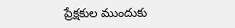ప్రేక్షకుల ముందుకు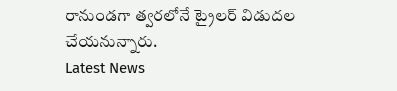రానుండగా త్వరలోనే ట్రైలర్ విడుదల చేయనున్నారు.
Latest News